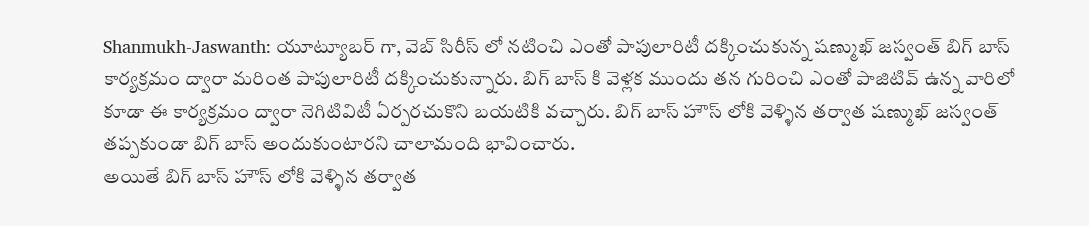Shanmukh-Jaswanth: యూట్యూబర్ గా, వెబ్ సిరీస్ లో నటించి ఎంతో పాపులారిటీ దక్కించుకున్న షణ్ముఖ్ జస్వంత్ బిగ్ బాస్ కార్యక్రమం ద్వారా మరింత పాపులారిటీ దక్కించుకున్నారు. బిగ్ బాస్ కి వెళ్లక ముందు తన గురించి ఎంతో పాజిటివ్ ఉన్న వారిలో కూడా ఈ కార్యక్రమం ద్వారా నెగిటివిటీ ఏర్పరచుకొని బయటికి వచ్చారు. బిగ్ బాస్ హౌస్ లోకి వెళ్ళిన తర్వాత షణ్ముఖ్ జస్వంత్ తప్పకుండా బిగ్ బాస్ అందుకుంటారని చాలామంది భావించారు.
అయితే బిగ్ బాస్ హౌస్ లోకి వెళ్ళిన తర్వాత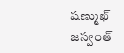షణ్ముఖ్ జస్వంత్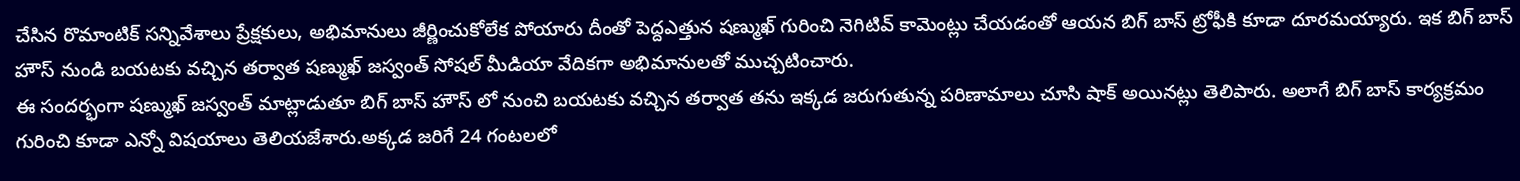చేసిన రొమాంటిక్ సన్నివేశాలు ప్రేక్షకులు, అభిమానులు జీర్ణించుకోలేక పోయారు దీంతో పెద్దఎత్తున షణ్ముఖ్ గురించి నెగిటివ్ కామెంట్లు చేయడంతో ఆయన బిగ్ బాస్ ట్రోఫీకి కూడా దూరమయ్యారు. ఇక బిగ్ బాస్ హౌస్ నుండి బయటకు వచ్చిన తర్వాత షణ్ముఖ్ జస్వంత్ సోషల్ మీడియా వేదికగా అభిమానులతో ముచ్చటించారు.
ఈ సందర్భంగా షణ్ముఖ్ జస్వంత్ మాట్లాడుతూ బిగ్ బాస్ హౌస్ లో నుంచి బయటకు వచ్చిన తర్వాత తను ఇక్కడ జరుగుతున్న పరిణామాలు చూసి షాక్ అయినట్లు తెలిపారు. అలాగే బిగ్ బాస్ కార్యక్రమం గురించి కూడా ఎన్నో విషయాలు తెలియజేశారు.అక్కడ జరిగే 24 గంటలలో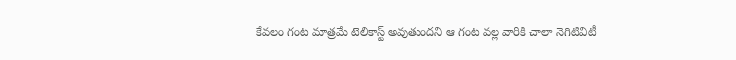కేవలం గంట మాత్రమే టెలికాస్ట్ అవుతుందని ఆ గంట వల్ల వారికి చాలా నెగిటివిటీ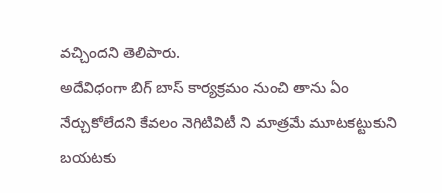వచ్చిందని తెలిపారు.
అదేవిధంగా బిగ్ బాస్ కార్యక్రమం నుంచి తాను ఏం నేర్చుకోలేదని కేవలం నెగిటివిటీ ని మాత్రమే మూటకట్టుకుని బయటకు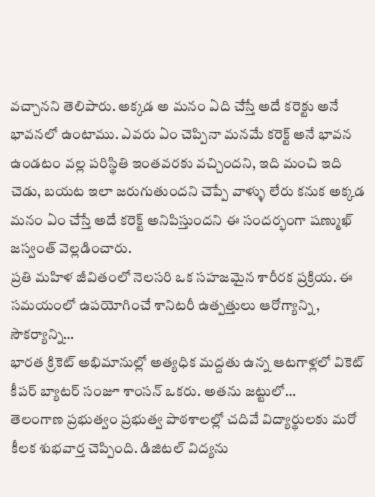వచ్చానని తెలిపారు. అక్కడ అ మనం ఏది చేస్తే అదే కరెక్టు అనే భావనలో ఉంటాము. ఎవరు ఏం చెప్పినా మనమే కరెక్ట్ అనే భావన ఉండటం వల్ల పరిస్థితి ఇంతవరకు వచ్చిందని, ఇది మంచి ఇది చెడు, బయట ఇలా జరుగుతుందని చెప్పే వాళ్ళు లేరు కనుక అక్కడ మనం ఏం చేస్తే అదే కరెక్ట్ అనిపిస్తుందని ఈ సందర్భంగా షణ్ముఖ్ జస్వంత్ వెల్లడించారు.
ప్రతి మహిళ జీవితంలో నెలసరి ఒక సహజమైన శారీరక ప్రక్రియ. ఈ సమయంలో ఉపయోగించే శానిటరీ ఉత్పత్తులు ఆరోగ్యాన్ని, సౌకర్యాన్ని…
భారత క్రికెట్ అభిమానుల్లో అత్యధిక మద్దతు ఉన్న ఆటగాళ్లలో వికెట్ కీపర్ బ్యాటర్ సంజూ శాంసన్ ఒకరు. అతను జట్టులో…
తెలంగాణ ప్రభుత్వం ప్రభుత్వ పాఠశాలల్లో చదివే విద్యార్థులకు మరో కీలక శుభవార్త చెప్పింది. డిజిటల్ విద్యను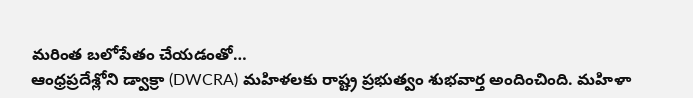మరింత బలోపేతం చేయడంతో…
ఆంధ్రప్రదేశ్లోని డ్వాక్రా (DWCRA) మహిళలకు రాష్ట్ర ప్రభుత్వం శుభవార్త అందించింది. మహిళా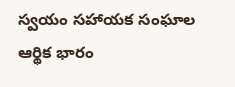స్వయం సహాయక సంఘాల ఆర్థిక భారం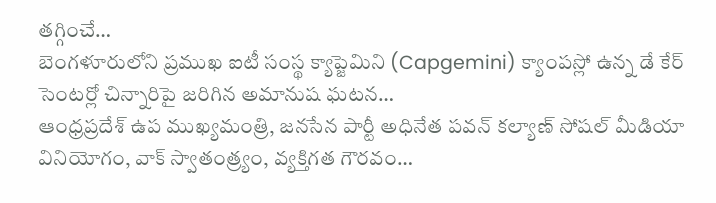తగ్గించే…
బెంగళూరులోని ప్రముఖ ఐటీ సంస్థ క్యాప్జెమిని (Capgemini) క్యాంపస్లో ఉన్న డే కేర్ సెంటర్లో చిన్నారిపై జరిగిన అమానుష ఘటన…
ఆంధ్రప్రదేశ్ ఉప ముఖ్యమంత్రి, జనసేన పార్టీ అధినేత పవన్ కల్యాణ్ సోషల్ మీడియా వినియోగం, వాక్ స్వాతంత్ర్యం, వ్యక్తిగత గౌరవం…